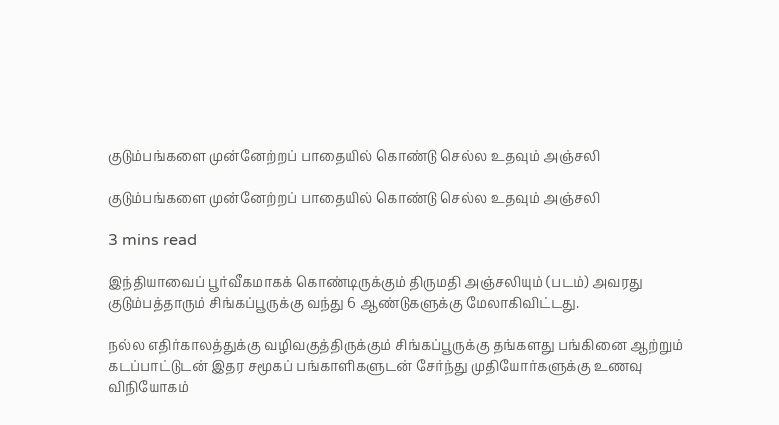குடும்பங்களை முன்னேற்றப் பாதையில் கொண்டு செல்ல உதவும் அஞ்சலி

குடும்பங்களை முன்னேற்றப் பாதையில் கொண்டு செல்ல உதவும் அஞ்சலி

3 mins read

இந்தியாவைப் பூர்வீகமாகக் கொண்டிருக்கும் திருமதி அஞ்சலியும் (படம்) அவரது குடும்பத்தாரும் சிங்கப்பூருக்கு வந்து 6 ஆண்டுகளுக்கு மேலாகிவிட்டது.

நல்ல எதிர்காலத்துக்கு வழிவகுத்திருக்கும் சிங்கப்பூருக்கு தங்களது பங்கினை ஆற்றும் கடப்பாட்டுடன் இதர சமூகப் பங்காளிகளுடன் சேர்ந்து முதியோர்களுக்கு உணவு விநியோகம்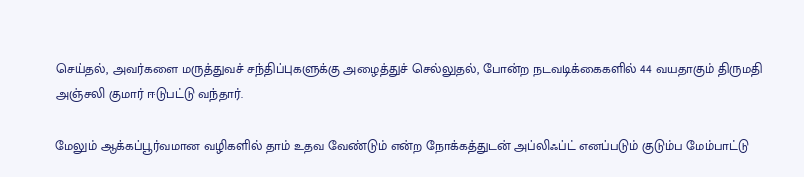செய்தல், அவர்களை மருத்துவச் சந்திப்புகளுக்கு அழைத்துச் செல்லுதல், போன்ற நடவடிக்கைகளில் 44 வயதாகும் திருமதி அஞ்சலி குமார் ஈடுபட்டு வந்தார்.

மேலும் ஆக்கப்பூர்வமான வழிகளில் தாம் உதவ வேண்டும் என்ற நோக்கத்துடன் அப்லிஃப்ட் எனப்படும் குடும்ப மேம்பாட்டு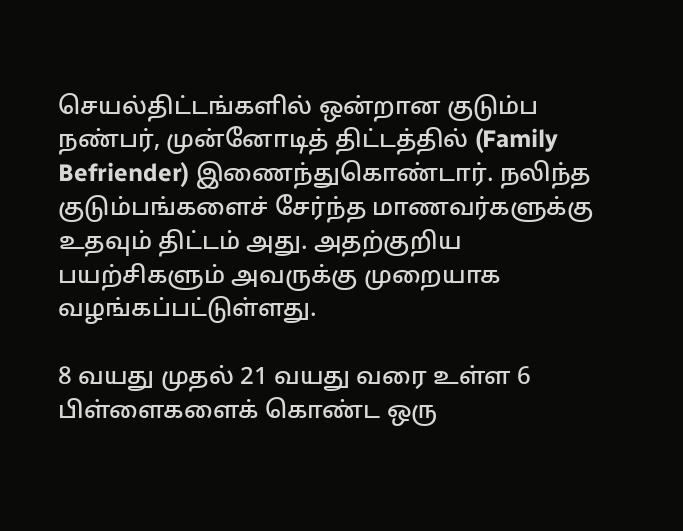செயல்திட்டங்களில் ஒன்றான குடும்ப நண்பர், முன்னோடித் திட்டத்தில் (Family Befriender) இணைந்துகொண்டார். நலிந்த குடும்பங்களைச் சேர்ந்த மாணவர்களுக்கு உதவும் திட்டம் அது. அதற்குறிய பயற்சிகளும் அவருக்கு முறையாக வழங்கப்பட்டுள்ளது.

8 வயது முதல் 21 வயது வரை உள்ள 6 பிள்ளைகளைக் கொண்ட ஒரு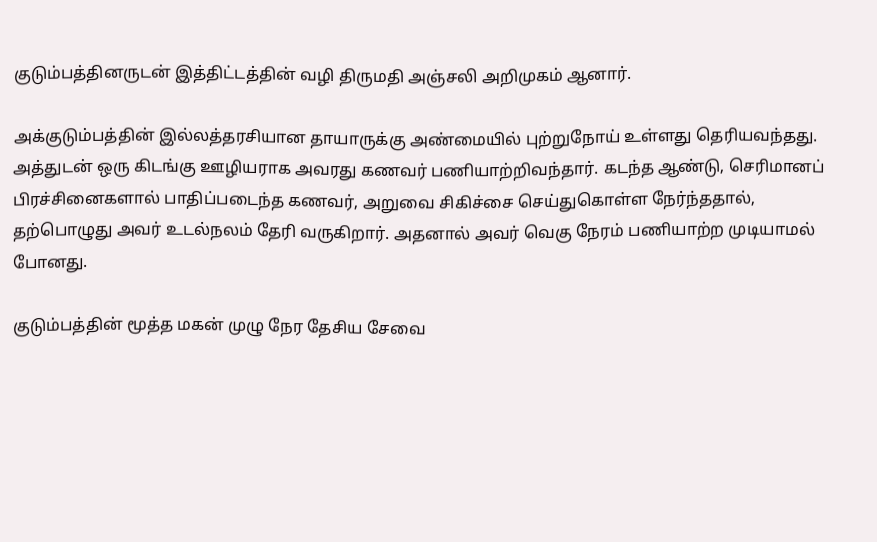குடும்பத்தினருடன் இத்திட்டத்தின் வழி திருமதி அஞ்சலி அறிமுகம் ஆனார்.

அக்குடும்பத்தின் இல்லத்தரசியான தாயாருக்கு அண்மையில் புற்றுநோய் உள்ளது தெரியவந்தது. அத்துடன் ஒரு கிடங்கு ஊழியராக அவரது கணவர் பணியாற்றிவந்தார். கடந்த ஆண்டு, செரிமானப் பிரச்சினைகளால் பாதிப்படைந்த கணவர், அறுவை சிகிச்சை செய்துகொள்ள நேர்ந்ததால், தற்பொழுது அவர் உடல்நலம் தேரி வருகிறார். அதனால் அவர் வெகு நேரம் பணியாற்ற முடியாமல் போனது.

குடும்பத்தின் மூத்த மகன் முழு நேர தேசிய சேவை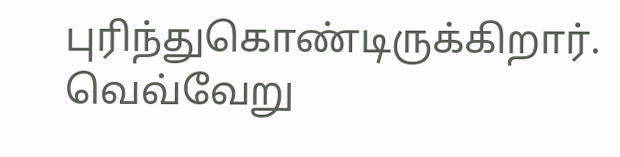புரிந்துகொண்டிருக்கிறார். வெவ்வேறு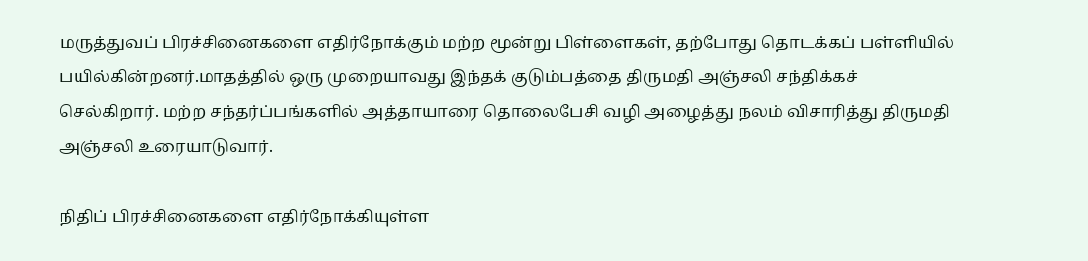மருத்துவப் பிரச்சினைகளை எதிர்நோக்கும் மற்ற மூன்று பிள்ளைகள், தற்போது தொடக்கப் பள்ளியில் பயில்கின்றனர்.மாதத்தில் ஒரு முறையாவது இந்தக் குடும்பத்தை திருமதி அஞ்சலி சந்திக்கச் செல்கிறார். மற்ற சந்தர்ப்பங்களில் அத்தாயாரை தொலைபேசி வழி அழைத்து நலம் விசாரித்து திருமதி அஞ்சலி உரையாடுவார்.

நிதிப் பிரச்சினைகளை எதிர்நோக்கியுள்ள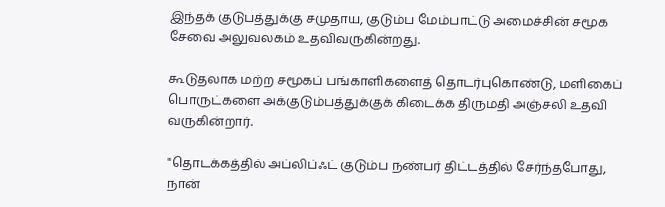இந்தக் குடுபத்துக்கு சமுதாய, குடும்ப மேம்பாட்டு அமைச்சின் சமூக சேவை அலுவலகம் உதவிவருகின்றது.

கூடுதலாக மற்ற சமூகப் பங்காளிகளைத் தொடர்புகொண்டு, மளிகைப் பொருட்களை அக்குடும்பத்துக்குக் கிடைக்க திருமதி அஞ்சலி உதவி வருகின்றார்.

"தொடக்கத்தில் அப்லிப்ஃட் குடும்ப நண்பர் திட்டத்தில் சேர்ந்தபோது, நான்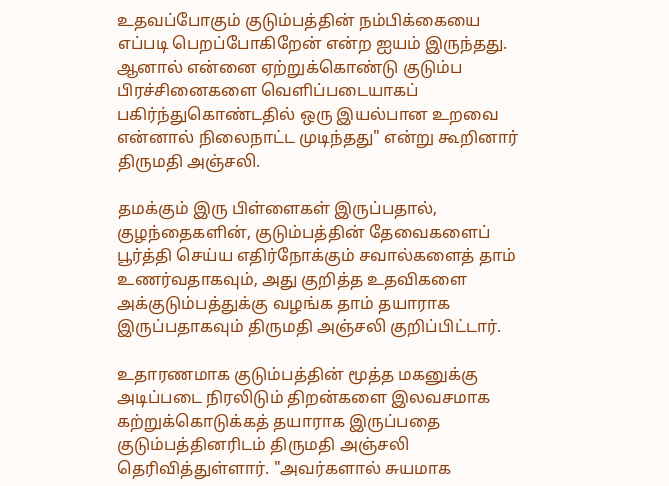உதவப்போகும் குடும்பத்தின் நம்பிக்கையை எப்படி பெறப்போகிறேன் என்ற ஐயம் இருந்தது. ஆனால் என்னை ஏற்றுக்கொண்டு குடும்ப பிரச்சினைகளை வெளிப்படையாகப் பகிர்ந்துகொண்டதில் ஒரு இயல்பான உறவை என்னால் நிலைநாட்ட முடிந்தது" என்று கூறினார் திருமதி அஞ்சலி.

தமக்கும் இரு பிள்ளைகள் இருப்பதால், குழந்தைகளின், குடும்பத்தின் தேவைகளைப் பூர்த்தி செய்ய எதிர்நோக்கும் சவால்களைத் தாம் உணர்வதாகவும், அது குறித்த உதவிகளை அக்குடும்பத்துக்கு வழங்க தாம் தயாராக இருப்பதாகவும் திருமதி அஞ்சலி குறிப்பிட்டார்.

உதாரணமாக குடும்பத்தின் மூத்த மகனுக்கு அடிப்படை நிரலிடும் திறன்களை இலவசமாக கற்றுக்கொடுக்கத் தயாராக இருப்பதை குடும்பத்தினரிடம் திருமதி அஞ்சலி தெரிவித்துள்ளார். "அவர்களால் சுயமாக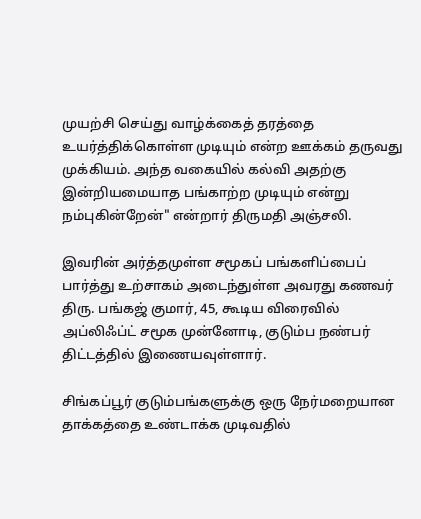முயற்சி செய்து வாழ்க்கைத் தரத்தை உயர்த்திக்கொள்ள முடியும் என்ற ஊக்கம் தருவது முக்கியம். அந்த வகையில் கல்வி அதற்கு இன்றியமையாத பங்காற்ற முடியும் என்று நம்புகின்றேன்" என்றார் திருமதி அஞ்சலி.

இவரின் அர்த்தமுள்ள சமூகப் பங்களிப்பைப் பார்த்து உற்சாகம் அடைந்துள்ள அவரது கணவர் திரு. பங்கஜ் குமார், 45, கூடிய விரைவில் அப்லிஃப்ட் சமூக முன்னோடி, குடும்ப நண்பர் திட்டத்தில் இணையவுள்ளார்.

சிங்கப்பூர் குடும்பங்களுக்கு ஒரு நேர்மறையான தாக்கத்தை உண்டாக்க முடிவதில்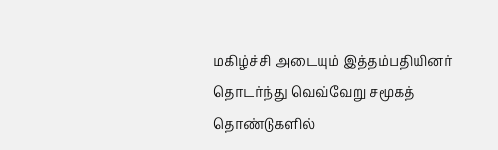மகிழ்ச்சி அடையும் இத்தம்பதியினர் தொடர்ந்து வெவ்வேறு சமூகத் தொண்டுகளில்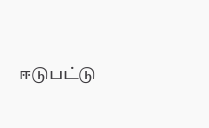ஈடுபட்டு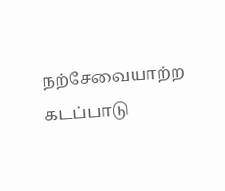நற்சேவையாற்ற கடப்பாடு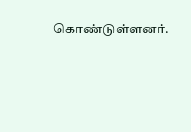கொண்டுள்ளனர்.